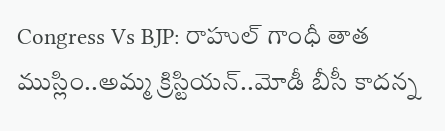Congress Vs BJP: రాహుల్ గాంధీ తాత ముస్లిం..అమ్మ క్రిస్టియన్..మోడీ బీసీ కాదన్న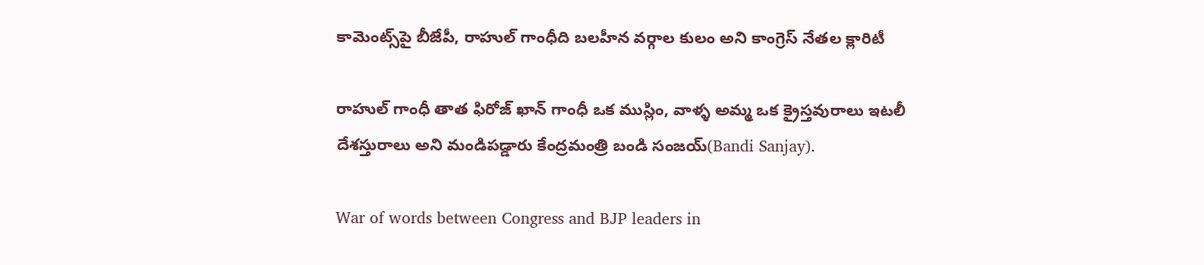కామెంట్స్‌పై బీజేపీ, రాహుల్ గాంధీది బలహీన వర్గాల కులం అని కాంగ్రెస్ నేతల క్లారిటీ

రాహుల్ గాంధీ తాత ఫిరోజ్ ఖాన్ గాంధీ ఒక ముస్లిం, వాళ్ళ అమ్మ ఒక క్రైస్తవురాలు ఇటలీ దేశస్తురాలు అని మండిపడ్డారు కేంద్రమంత్రి బండి సంజయ్(Bandi Sanjay).

War of words between Congress and BJP leaders in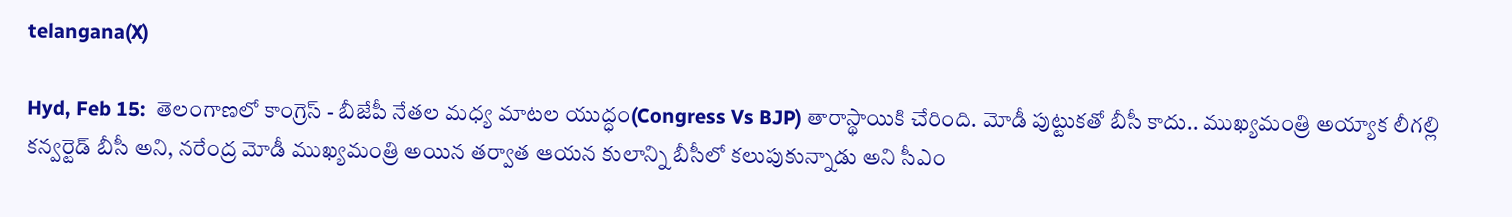telangana(X)

Hyd, Feb 15:  తెలంగాణలో కాంగ్రెస్ - బీజేపీ నేతల మధ్య మాటల యుద్ధం(Congress Vs BJP) తారాస్థాయికి చేరింది. మోడీ పుట్టుకతో బీసీ కాదు.. ముఖ్యమంత్రి అయ్యాక లీగల్లి కన్వర్టెడ్ బీసీ అని, నరేంద్ర మోడీ ముఖ్యమంత్రి అయిన తర్వాత ఆయన కులాన్ని బీసీలో కలుపుకున్నాడు అని సీఎం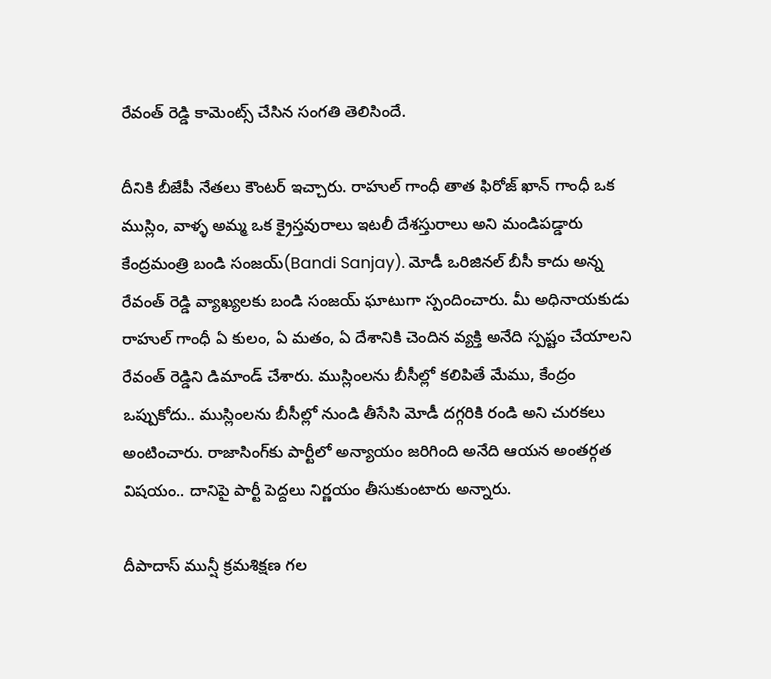రేవంత్ రెడ్డి కామెంట్స్ చేసిన సంగతి తెలిసిందే.

దీనికి బీజేపీ నేతలు కౌంటర్ ఇచ్చారు. రాహుల్ గాంధీ తాత ఫిరోజ్ ఖాన్ గాంధీ ఒక ముస్లిం, వాళ్ళ అమ్మ ఒక క్రైస్తవురాలు ఇటలీ దేశస్తురాలు అని మండిపడ్డారు కేంద్రమంత్రి బండి సంజయ్(Bandi Sanjay). మోడీ ఒరిజినల్ బీసీ కాదు అన్న రేవంత్ రెడ్డి వ్యాఖ్యలకు బండి సంజయ్ ఘాటుగా స్పందించారు. మీ అధినాయకుడు రాహుల్ గాంధీ ఏ కులం, ఏ మతం, ఏ దేశానికి చెందిన వ్యక్తి అనేది స్పష్టం చేయాలని రేవంత్ రెడ్డిని డిమాండ్ చేశారు. ముస్లింలను బీసీల్లో కలిపితే మేము, కేంద్రం ఒప్పుకోదు.. ముస్లింలను బీసీల్లో నుండి తీసేసి మోడీ దగ్గరికి రండి అని చురకలు అంటించారు. రాజాసింగ్‌కు పార్టీలో అన్యాయం జరిగింది అనేది ఆయన అంతర్గత విషయం.. దానిపై పార్టీ పెద్దలు నిర్ణయం తీసుకుంటారు అన్నారు.

దీపాదాస్ మున్షీ క్రమశిక్షణ గల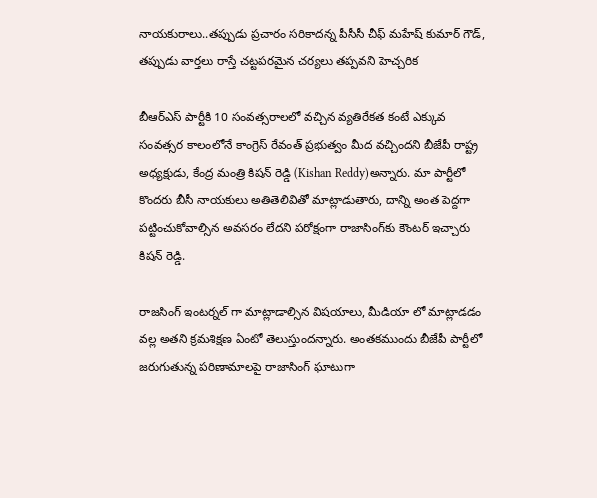నాయకురాలు..తప్పుడు ప్రచారం సరికాదన్న పీసీసీ చీఫ్ మహేష్ కుమార్ గౌడ్, తప్పుడు వార్తలు రాస్తే చట్టపరమైన చర్యలు తప్పవని హెచ్చరిక

బీఆర్ఎస్ పార్టీకి 10 సంవత్సరాలలో వచ్చిన వ్యతిరేకత కంటే ఎక్కువ సంవత్సర కాలంలోనే కాంగ్రెస్ రేవంత్ ప్రభుత్వం మీద వచ్చిందని బీజేపీ రాష్ట్ర అధ్యక్షుడు, కేంద్ర మంత్రి కిషన్ రెడ్డి (Kishan Reddy)అన్నారు. మా పార్టీలో కొందరు బీసీ నాయకులు అతితెలివితో మాట్లాడుతారు, దాన్ని అంత పెద్దగా పట్టించుకోవాల్సిన అవసరం లేదని పరోక్షంగా రాజాసింగ్‌కు కౌంటర్ ఇచ్చారు కిషన్ రెడ్డి.

రాజసింగ్ ఇంటర్నల్ గా మాట్లాడాల్సిన విషయాలు, మీడియా లో మాట్లాడడం వల్ల అతని క్రమశిక్షణ ఏంటో తెలుస్తుందన్నారు. అంతకముందు బీజేపీ పార్టీలో జరుగుతున్న పరిణామాలపై రాజాసింగ్ ఘాటుగా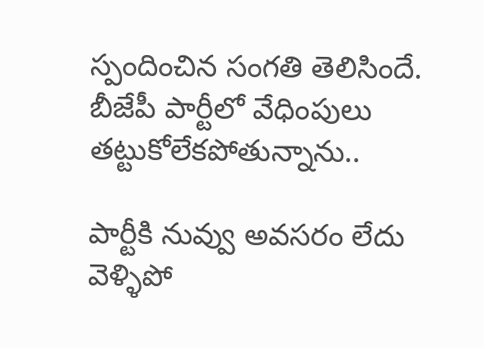స్పందించిన సంగతి తెలిసిందే. బీజేపీ పార్టీలో వేధింపులు తట్టుకోలేకపోతున్నాను..

పార్టీకి నువ్వు అవసరం లేదు వెళ్ళిపో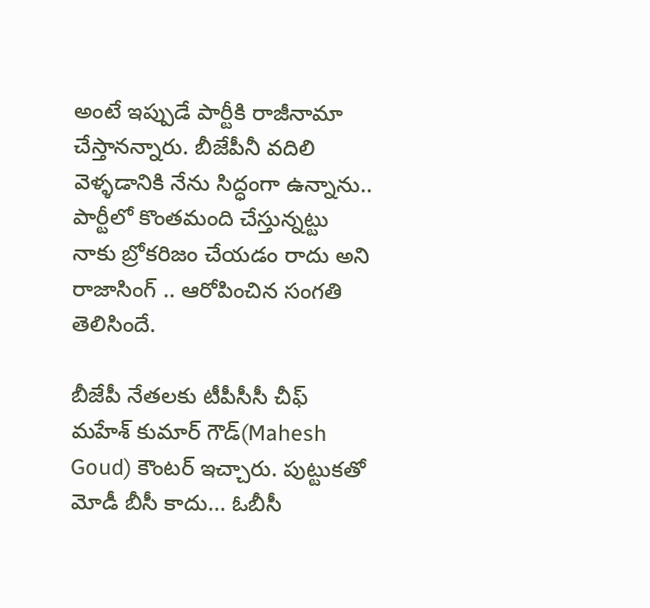అంటే ఇప్పుడే పార్టీకి రాజీనామా చేస్తానన్నారు. బీజేపీనీ వదిలి వెళ్ళడానికి నేను సిద్ధంగా ఉన్నాను.. పార్టీలో కొంతమంది చేస్తున్నట్టు నాకు బ్రోకరిజం చేయడం రాదు అని రాజాసింగ్ .. ఆరోపించిన సంగతి తెలిసిందే.

బీజేపీ నేతలకు టీపీసీసీ చీఫ్ మహేశ్ కుమార్ గౌడ్(Mahesh Goud) కౌంటర్ ఇచ్చారు. పుట్టుకతో మోడీ బీసీ కాదు... ఓబీసీ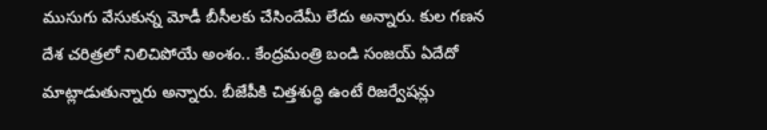ముసుగు వేసుకున్న మోడీ బీసీలకు చేసిందేమీ లేదు అన్నారు. కుల గణన దేశ చరిత్రలో నిలిచిపోయే అంశం.. కేంద్రమంత్రి బండి సంజయ్ ఏదేదో మాట్లాడుతున్నారు అన్నారు. బీజేపీకి చిత్తశుద్ధి ఉంటే రిజర్వేషన్లు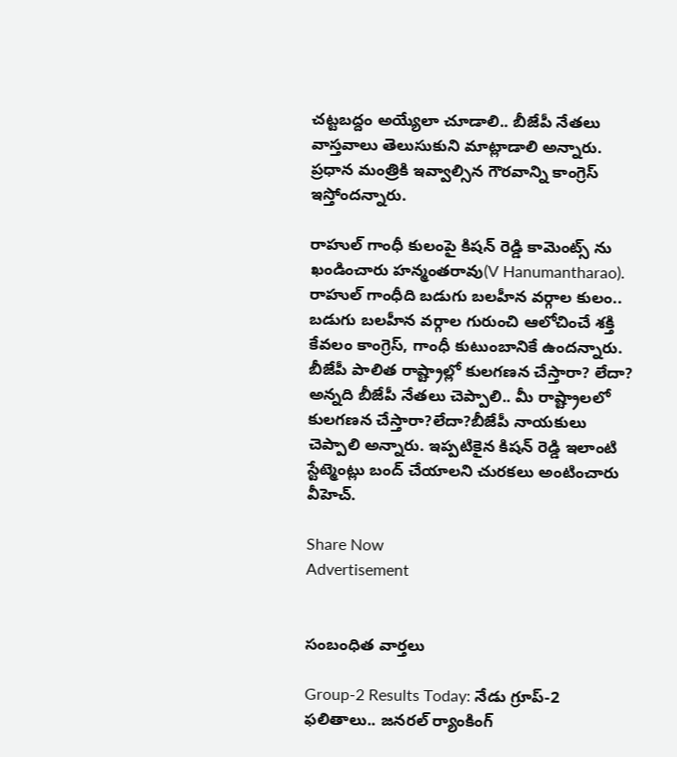చట్టబద్దం అయ్యేలా చూడాలి.. బీజేపీ నేతలు వాస్తవాలు తెలుసుకుని మాట్లాడాలి అన్నారు. ప్రధాన మంత్రికి ఇవ్వాల్సిన గౌరవాన్ని కాంగ్రెస్ ఇస్తోందన్నారు.

రాహుల్ గాంధీ కులంపై కిషన్ రెడ్డి కామెంట్స్ ను ఖండించారు హన్మంతరావు(V Hanumantharao). రాహుల్ గాంధీది బడుగు బలహీన వర్గాల కులం.. బడుగు బలహీన వర్గాల గురుంచి ఆలోచించే శక్తి కేవలం కాంగ్రెస్, గాంధీ కుటుంబానికే ఉందన్నారు. బీజేపీ పాలిత రాష్ట్రాల్లో కులగణన చేస్తారా? లేదా? అన్నది బీజేపీ నేతలు చెప్పాలి.. మీ రాష్ట్రాలలో కులగణన చేస్తారా?లేదా?బీజేపీ నాయకులు చెప్పాలి అన్నారు. ఇప్పటికైన కిషన్ రెడ్డి ఇలాంటి స్టేట్మెంట్లు బంద్ చేయాలని చురకలు అంటించారు వీహెచ్‌.

Share Now
Advertisement


సంబంధిత వార్తలు

Group-2 Results Today: నేడు గ్రూప్‌-2 ఫలితాలు.. జనరల్‌ ర్యాంకింగ్‌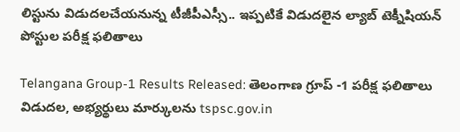లిస్టును విడుదలచేయనున్న టీజీపీఎస్సీ.. ఇప్పటికే విడుదలైన ల్యాబ్‌ టెక్నీషియన్‌ పోస్టుల పరీక్ష ఫలితాలు

Telangana Group-1 Results Released: తెలంగాణ గ్రూప్ -1 పరీక్ష ఫలితాలు విడుదల, అభ్యర్థులు మార్కులను tspsc.gov.in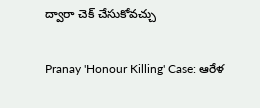ద్వారా చెక్ చేసుకోవచ్చు

Pranay 'Honour Killing' Case: ఆరేళ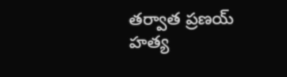తర్వాత ప్రణయ్ హత్య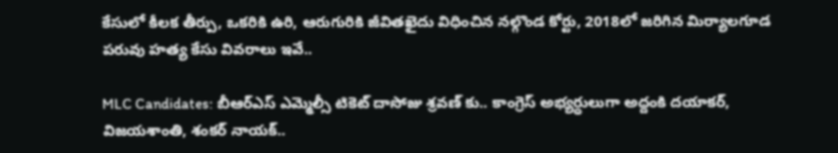కేసులో కీలక తీర్పు, ఒకరికి ఉరి, ఆరుగురికి జీవితఖైదు విధించిన నల్గొండ కోర్టు, 2018లో జరిగిన మిర్యాలగూడ పరువు హత్య కేసు వివరాలు ఇవే..

MLC Candidates: బీఆర్ఎస్ ఎమ్మెల్సీ టికెట్ దాసోజు శ్రవణ్ కు.. కాంగ్రెస్ అభ్యర్ధులుగా అద్దంకి దయాకర్, విజయశాంతి, శంకర్ నాయక్..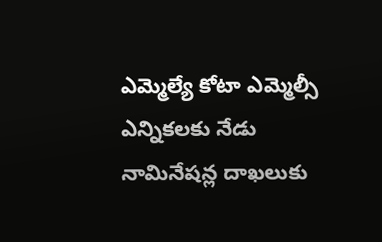ఎమ్మెల్యే కోటా ఎమ్మెల్సీ ఎన్నికలకు నేడు నామినేషన్ల దాఖలుకు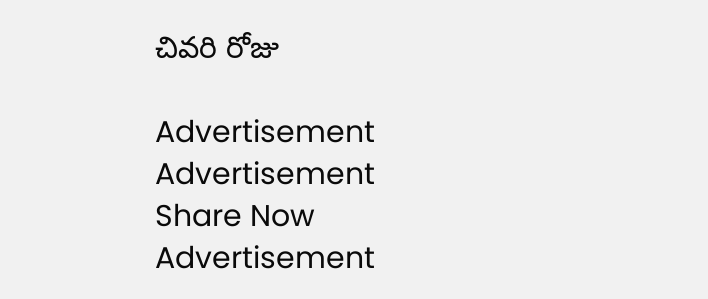చివరి రోజు

Advertisement
Advertisement
Share Now
Advertisement